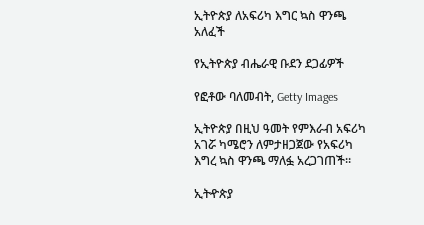ኢትዮጵያ ለአፍሪካ እግር ኳስ ዋንጫ አለፈች

የኢትዮጵያ ብሔራዊ ቡደን ደጋፊዎች

የፎቶው ባለመብት, Getty Images

ኢትዮጵያ በዚህ ዓመት የምእራብ አፍሪካ አገሯ ካሜሮን ለምታዘጋጀው የአፍሪካ እግረ ኳስ ዋንጫ ማለፏ አረጋገጠች።

ኢትዯጵያ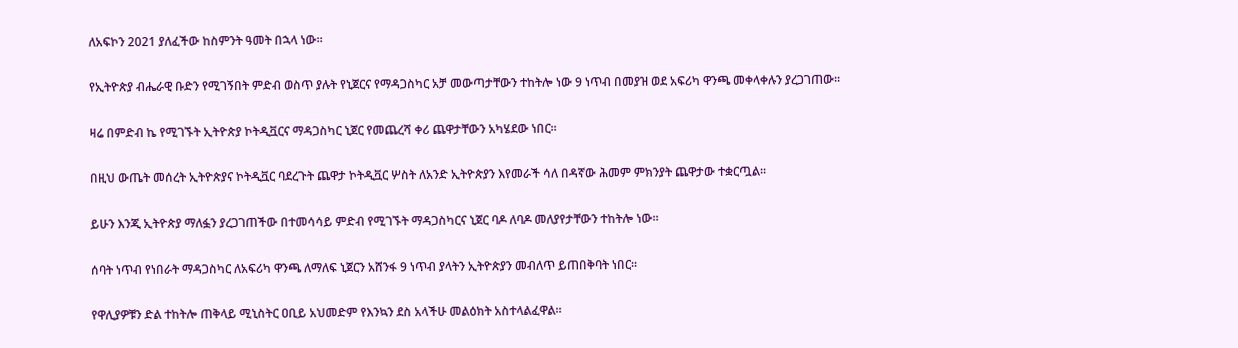ለአፍኮን 2021 ያለፈችው ከስምንት ዓመት በኋላ ነው።

የኢትዮጵያ ብሔራዊ ቡድን የሚገኝበት ምድብ ወስጥ ያሉት የኒጀርና የማዳጋስካር አቻ መውጣታቸውን ተከትሎ ነው 9 ነጥብ በመያዝ ወደ አፍሪካ ዋንጫ መቀላቀሉን ያረጋገጠው።

ዛሬ በምድብ ኬ የሚገኙት ኢትዮጵያ ኮትዲቯርና ማዳጋስካር ኒጀር የመጨረሻ ቀሪ ጨዋታቸውን አካሄደው ነበር።

በዚህ ውጤት መሰረት ኢትዮጵያና ኮትዲቯር ባደረጉት ጨዋታ ኮትዲቯር ሦስት ለአንድ ኢትዮጵያን እየመራች ሳለ በዳኛው ሕመም ምክንያት ጨዋታው ተቋርጧል።

ይሁን እንጂ ኢትዮጵያ ማለፏን ያረጋገጠችው በተመሳሳይ ምድብ የሚገኙት ማዳጋስካርና ኒጀር ባዶ ለባዶ መለያየታቸውን ተከትሎ ነው።

ሰባት ነጥብ የነበራት ማዳጋስካር ለአፍሪካ ዋንጫ ለማለፍ ኒጀርን አሸንፋ 9 ነጥብ ያላትን ኢትዮጵያን መብለጥ ይጠበቅባት ነበር።

የዋሊያዎቹን ድል ተከትሎ ጠቅላይ ሚኒስትር ዐቢይ አህመድም የእንኳን ደስ አላችሁ መልዕክት አስተላልፈዋል።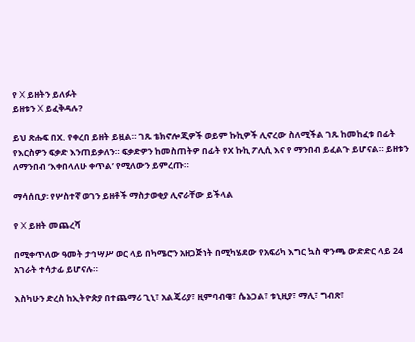የ X ይዘትን ይለፉት
ይዘቱን X ይፈቅዳሉ?

ይህ ጽሑፍ በX. የቀረበ ይዘት ይዟል። ገጹ ቴክኖሎጂዎች ወይም ኩኪዎች ሊኖረው ስለሚችል ገጹ ከመከፈቱ በፊት የእርስዎን ፍቃድ እንጠይቃለን። ፍቃድዎን ከመስጠትዎ በፊት የX ኩኪ ፖሊሲ እና የ ማንበብ ይፈልጉ ይሆናል። ይዘቱን ለማንበብ ‘እቀበላለሁ ቀጥል’ የሚለውን ይምረጡ።

ማሳሰቢያ፡ የሦስተኛ ወገን ይዘቶች ማስታወቂያ ሊኖራቸው ይችላል

የ X ይዘት መጨረሻ

በሚቀጥለው ዓመት ታኅሣሥ ወር ላይ በካሜሮን አዘጋጅነት በሚካሄደው የአፍሪካ እግር ኳስ ዋንጫ ውድድር ላይ 24 አገራት ተሳታፊ ይሆናሉ።

እስካሁን ድረስ ከኢትዮጵያ በተጨማሪ ጊኒ፣ አልጄሪያ፣ ዚምባብዌ፣ ሴኔጋል፣ ቱኒዚያ፣ ማሊ፣ ግብጽ፣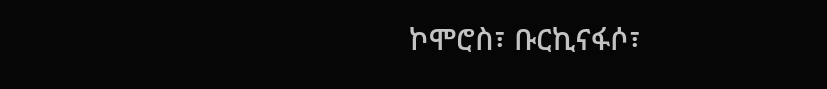ኮሞሮስ፣ ቡርኪናፋሶ፣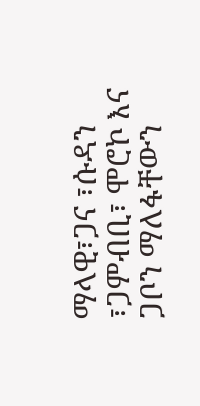ማላዊ፣ጋና ፣ሱዳን ፣ጋምብቢ፣ ሞሮኮ እና ጋቦን ማለፋቸውን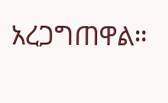አረጋግጠዋል።